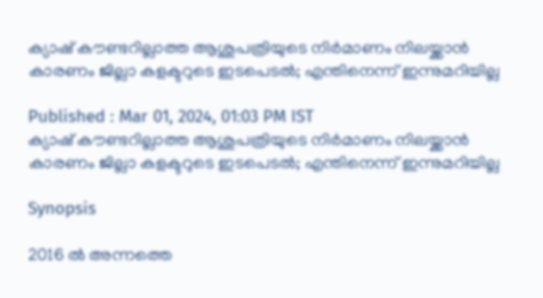ക്യാഷ് കൗണ്ടറില്ലാത്ത ആശുപത്രിയുടെ നിർമാണം നിലയ്ക്കാൻ കാരണം ജില്ലാ കളക്ടറുടെ ഇടപെടൽ; എന്തിനെന്ന് ഇന്നുമറിയില്ല

Published : Mar 01, 2024, 01:03 PM IST
ക്യാഷ് കൗണ്ടറില്ലാത്ത ആശുപത്രിയുടെ നിർമാണം നിലയ്ക്കാൻ കാരണം ജില്ലാ കളക്ടറുടെ ഇടപെടൽ; എന്തിനെന്ന് ഇന്നുമറിയില്ല

Synopsis

2016 ല്‍ അന്നത്തെ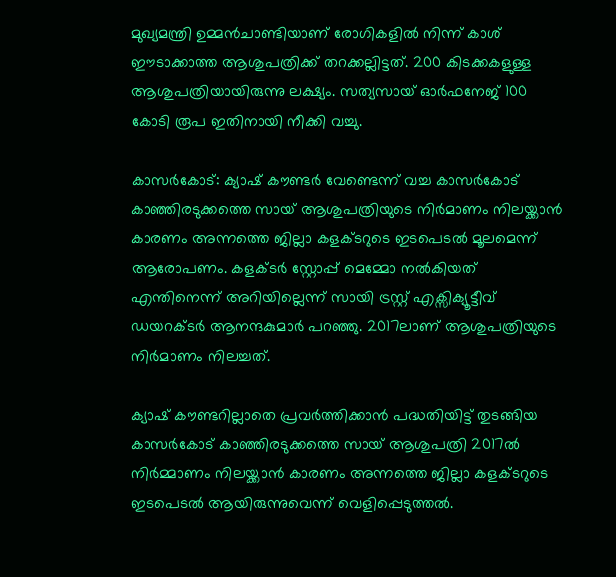മുഖ്യമന്ത്രി ഉമ്മന്‍ചാണ്ടിയാണ് രോഗികളിൽ നിന്ന് കാശ് ഈടാക്കാത്ത ആശുപത്രിക്ക് തറക്കല്ലിട്ടത്. 200 കിടക്കകളുള്ള ആശുപത്രിയായിരുന്നു ലക്ഷ്യം. സത്യസായ് ഓര്‍ഫനേജ് 100 കോടി രൂപ ഇതിനായി നീക്കി വച്ചു.

കാസർകോട്: ക്യാഷ് കൗണ്ടർ വേണ്ടെന്ന് വച്ച കാസര്‍കോട് കാഞ്ഞിരടുക്കത്തെ സായ് ആശുപത്രിയുടെ നിർമാണം നിലയ്ക്കാൻ കാരണം അന്നത്തെ ജില്ലാ കളക്ടറുടെ ഇടപെടൽ മൂലമെന്ന് ആരോപണം. കളക്ടർ സ്റ്റോപ്പ് മെമ്മോ നൽകിയത് എന്തിനെന്ന് അറിയില്ലെന്ന് സായി ട്രസ്റ്റ് എക്സിക്യൂട്ടീവ് ഡയറക്ടര്‍ ആനന്ദകുമാര്‍ പറഞ്ഞു. 2017ലാണ് ആശുപത്രിയുടെ നിർമാണം നിലച്ചത്.

ക്യാഷ് കൗണ്ടറില്ലാതെ പ്രവർത്തിക്കാൻ പദ്ധതിയിട്ട് തുടങ്ങിയ കാസര്‍കോട് കാഞ്ഞിരടുക്കത്തെ സായ് ആശുപത്രി 2017ല്‍ നിര്‍മ്മാണം നിലയ്ക്കാന്‍ കാരണം അന്നത്തെ ജില്ലാ കളക്ടറുടെ ഇടപെടല്‍ ആയിരുന്നുവെന്ന് വെളിപ്പെടുത്തല്‍.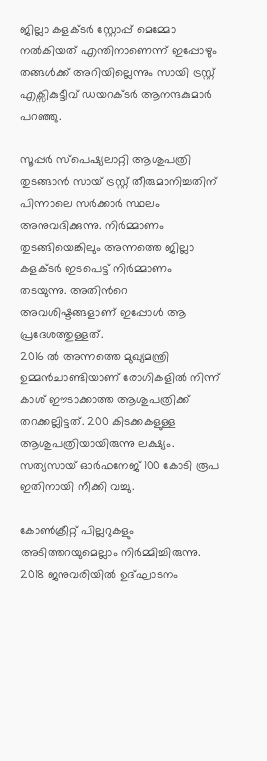ജില്ലാ കളക്ടര്‍ സ്റ്റോപ്പ് മെമ്മോ നല്‍കിയത് എന്തിനാണെന്ന് ഇപ്പോഴും തങ്ങള്‍ക്ക് അറിയില്ലെന്നും സായി ട്രസ്റ്റ് എക്സികുട്ടീവ് ഡയറക്ടര്‍ ആനന്ദകുമാര്‍ പറഞ്ഞു.

സൂപ്പര്‍ സ്പെഷ്യലാറ്റി ആശുപത്രി തുടങ്ങാന്‍ സായ് ട്രസ്റ്റ് തീരുമാനിച്ചതിന് പിന്നാലെ സര്‍ക്കാർ സ്ഥലം അനുവദിക്കുന്നു. നിര്‍മ്മാണം തുടങ്ങിയെങ്കിലും അന്നത്തെ ജില്ലാ കളക്ടര്‍ ഇടപെട്ട് നിര്‍മ്മാണം തടയുന്നു. അതിന്‍റെ അവശിഷ്ടങ്ങളാണ് ഇപ്പോള്‍ ആ പ്രദേശത്തുള്ളത്.
2016 ല്‍ അന്നത്തെ മുഖ്യമന്ത്രി ഉമ്മന്‍ചാണ്ടിയാണ് രോഗികളിൽ നിന്ന് കാശ് ഈടാക്കാത്ത ആശുപത്രിക്ക് തറക്കല്ലിട്ടത്. 200 കിടക്കകളുള്ള ആശുപത്രിയായിരുന്നു ലക്ഷ്യം. സത്യസായ് ഓര്‍ഫനേജ് 100 കോടി രൂപ ഇതിനായി നീക്കി വച്ചു.

കോണ്‍ക്രീറ്റ് പില്ലറുകളും അടിത്തറയുമെല്ലാം നിര്‍മ്മിച്ചിരുന്നു. 2018 ജനുവരിയില്‍ ഉദ്ഘാടനം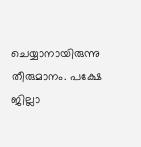ചെയ്യാനായിരുന്നു തീരുമാനം. പക്ഷേ ജില്ലാ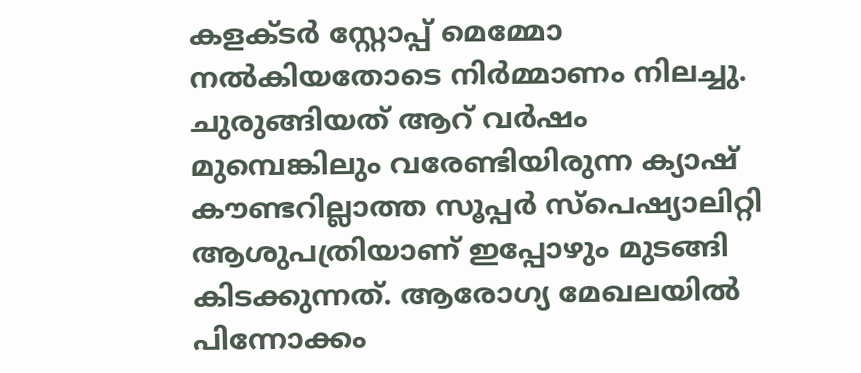കളക്ടര്‍ സ്റ്റോപ്പ് മെമ്മോ നല്‍കിയതോടെ നിര്‍മ്മാണം നിലച്ചു. ചുരുങ്ങിയത് ആറ് വര്‍ഷം മുമ്പെങ്കിലും വരേണ്ടിയിരുന്ന ക്യാഷ് കൗണ്ടറില്ലാത്ത സൂപ്പര്‍ സ്പെഷ്യാലിറ്റി ആശുപത്രിയാണ് ഇപ്പോഴും മുടങ്ങി കിടക്കുന്നത്. ആരോഗ്യ മേഖലയില്‍ പിന്നോക്കം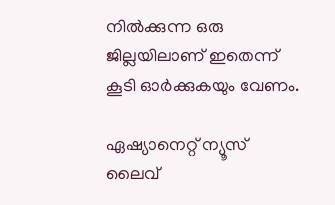നില്‍ക്കുന്ന ഒരു ജില്ലയിലാണ് ഇതെന്ന് കൂടി ഓര്‍ക്കുകയും വേണം.

ഏഷ്യാനെറ്റ് ന്യൂസ് ലൈവ്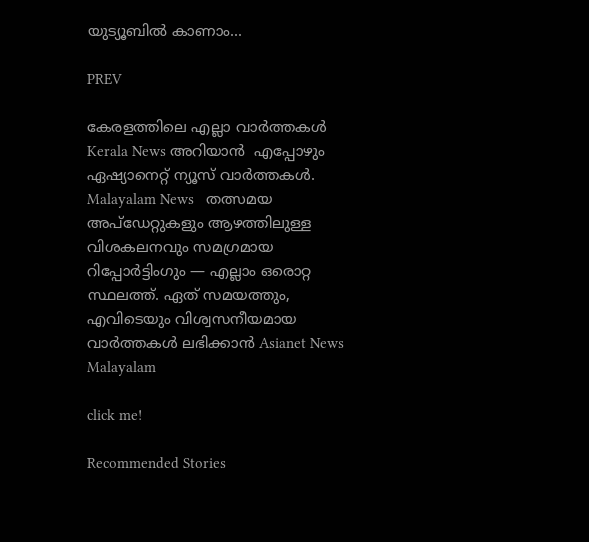യുട്യൂബിൽ കാണാം...

PREV

കേരളത്തിലെ എല്ലാ വാർത്തകൾ Kerala News അറിയാൻ  എപ്പോഴും ഏഷ്യാനെറ്റ് ന്യൂസ് വാർത്തകൾ.  Malayalam News   തത്സമയ അപ്‌ഡേറ്റുകളും ആഴത്തിലുള്ള വിശകലനവും സമഗ്രമായ റിപ്പോർട്ടിംഗും — എല്ലാം ഒരൊറ്റ സ്ഥലത്ത്. ഏത് സമയത്തും, എവിടെയും വിശ്വസനീയമായ വാർത്തകൾ ലഭിക്കാൻ Asianet News Malayalam

click me!

Recommended Stories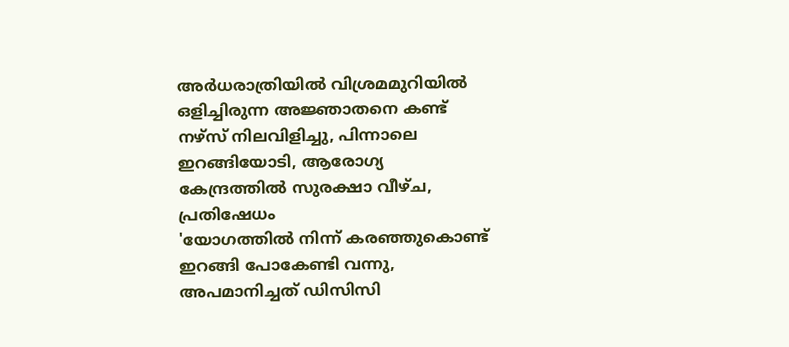അര്‍ധരാത്രിയിൽ വിശ്രമമുറിയിൽ ഒളിച്ചിരുന്ന അജ്ഞാതനെ കണ്ട് നഴ്സ് നിലവിളിച്ചു, പിന്നാലെ ഇറങ്ങിയോടി, ആരോഗ്യ കേന്ദ്രത്തിൽ സുരക്ഷാ വീഴ്ച, പ്രതിഷേധം
'യോഗത്തിൽ നിന്ന് കരഞ്ഞുകൊണ്ട് ഇറങ്ങി പോകേണ്ടി വന്നു, അപമാനിച്ചത് ഡിസിസി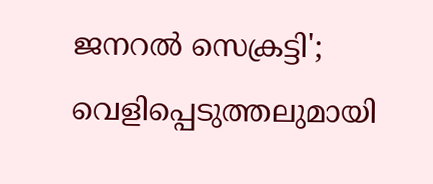ജനറൽ സെക്രട്ടി'; വെളിപ്പെടുത്തലുമായി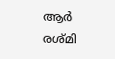ആര്‍ രശ്മി